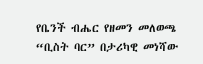የቤንች ብሔር የዘመን መለወጫ “ቢስት ባር” በታሪካዊ መነሻው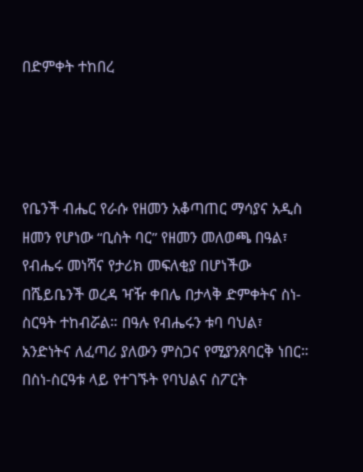በድምቀት ተከበረ




የቤንች ብሔር የራሱ የዘመን አቆጣጠር ማሳያና አዲስ ዘመን የሆነው “ቢስት ባር” የዘመን መለወጫ በዓል፣ የብሔሩ መነሻና የታሪክ መፍለቂያ በሆነችው በሼይቤንች ወረዳ ዣዥ ቀበሌ በታላቅ ድምቀትና ስነ-ስርዓት ተከብሯል። በዓሉ የብሔሩን ቱባ ባህል፣ አንድነትና ለፈጣሪ ያለውን ምስጋና የሚያንጸባርቅ ነበር።
በስነ-ስርዓቱ ላይ የተገኙት የባህልና ስፖርት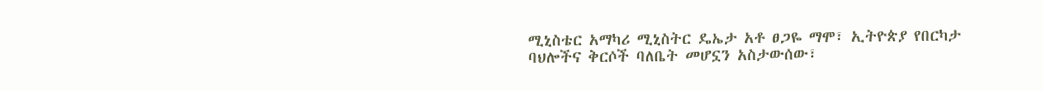ሚኒስቴር አማካሪ ሚኒስትር ዴኤታ አቶ ፀጋዬ ማሞ፣ ኢትዮጵያ የበርካታ ባህሎችና ቅርሶች ባለቤት መሆኗን አስታውሰው፣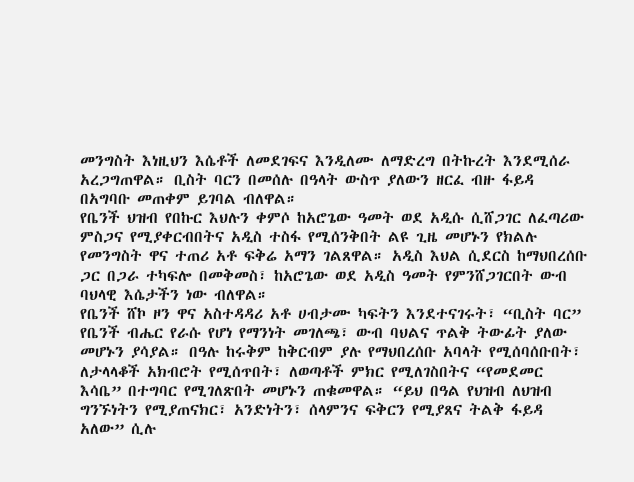መንግስት እነዚህን እሴቶች ለመደገፍና እንዲለሙ ለማድረግ በትኩረት እንደሚሰራ አረጋግጠዋል። ቢስት ባርን በመሰሉ በዓላት ውስጥ ያለውን ዘርፈ ብዙ ፋይዳ በአግባቡ መጠቀም ይገባል ብለዋል።
የቤንች ህዝብ የበኩር እህሉን ቀምሶ ከአሮጌው ዓመት ወደ አዲሱ ሲሸጋገር ለፈጣሪው ምስጋና የሚያቀርብበትና አዲስ ተስፋ የሚሰንቅበት ልዩ ጊዜ መሆኑን የክልሉ የመንግስት ዋና ተጠሪ አቶ ፍቅሬ አማን ገልጸዋል። አዲስ እህል ሲደርስ ከማህበረሰቡ ጋር በጋራ ተካፍሎ በመቅመስ፣ ከአሮጌው ወደ አዲስ ዓመት የምንሸጋገርበት ውብ ባህላዊ እሴታችን ነው ብለዋል።
የቤንች ሸኮ ዞን ዋና አስተዳዳሪ አቶ ሀብታሙ ካፍትን እንደተናገሩት፣ “ቢስት ባር” የቤንች ብሔር የራሱ የሆነ የማንነት መገለጫ፣ ውብ ባህልና ጥልቅ ትውፊት ያለው መሆኑን ያሳያል። በዓሉ ከሩቅም ከቅርብም ያሉ የማህበረሰቡ አባላት የሚሰባሰቡበት፣ ለታላላቆች አክብሮት የሚሰጥበት፣ ለወጣቶች ምክር የሚለገስበትና “የመደመር እሳቤ” በተግባር የሚገለጽበት መሆኑን ጠቁመዋል። “ይህ በዓል የህዝብ ለህዝብ ግንኙነትን የሚያጠናክር፣ አንድነትን፣ ሰላምንና ፍቅርን የሚያጸና ትልቅ ፋይዳ አለው” ሲሉ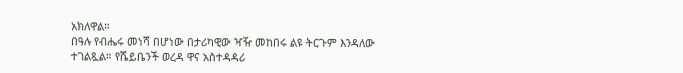አክለዋል።
በዓሉ የብሔሩ መነሻ በሆነው በታሪካዊው ዣዥ መከበሩ ልዩ ትርጉም እንዳለው ተገልጿል። የሼይቤንች ወረዳ ዋና አስተዳዳሪ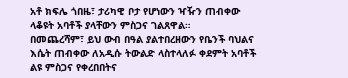አቶ ክፍሌ ጎበዜ፣ ታሪካዊ ቦታ የሆነውን ዣዥን ጠብቀው ላቆዩት አባቶች ያላቸውን ምስጋና ገልጸዋል።
በመጨረሻም፣ ይህ ውብ በዓል ያልተበረዘውን የቤንች ባህልና እሴት ጠብቀው ለአዲሱ ትውልድ ላስተላለፉ ቀደምት አባቶች ልዩ ምስጋና የቀረበበትና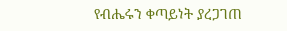የብሔሩን ቀጣይነት ያረጋገጠ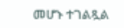መሆኑ ተገልጿል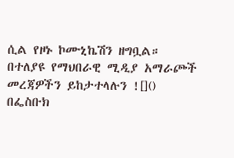ሲል የዞኑ ኮሙኒኬሽን ዘግቧል።
በተለያዩ የማህበራዊ ሚዲያ አማራጮች መረጃዎችን ይከታተላሉን ![]()
በፌስቡክ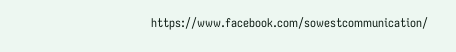https://www.facebook.com/sowestcommunication/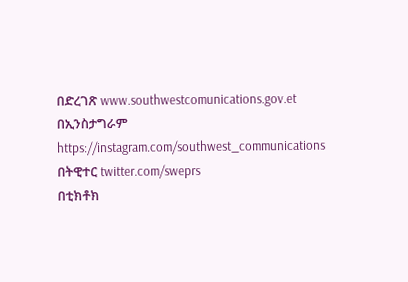በድረገጽ www.southwestcomunications.gov.et
በኢንስታግራም https://instagram.com/southwest_communications
በትዊተር twitter.com/sweprs
በቲክቶክ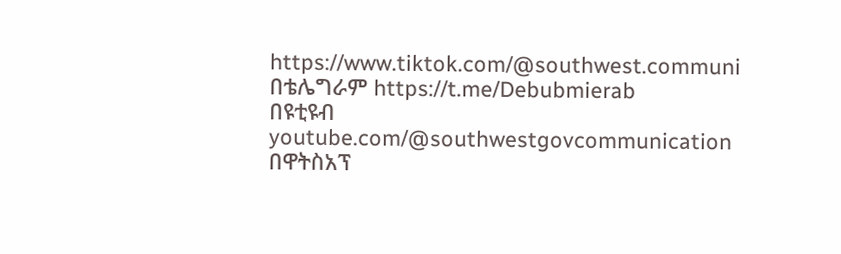https://www.tiktok.com/@southwest.communi
በቴሌግራም https://t.me/Debubmierab
በዩቲዩብ youtube.com/@southwestgovcommunication
በዋትስአፕ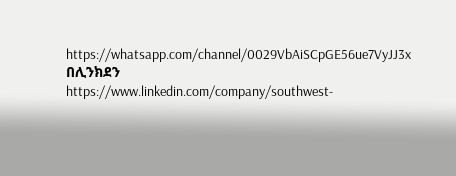https://whatsapp.com/channel/0029VbAiSCpGE56ue7VyJJ3x
በሊንክደን
https://www.linkedin.com/company/southwest-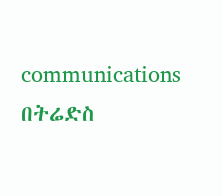communications
በትሬድስ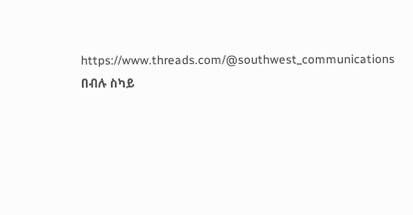https://www.threads.com/@southwest_communications
በብሉ ስካይ